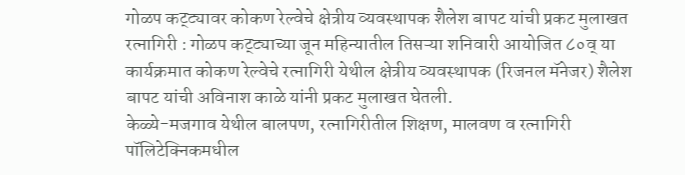गोळप कट्ट्यावर कोकण रेल्वेचे क्षेत्रीय व्यवस्थापक शैलेश बापट यांची प्रकट मुलाखत
रत्नागिरी : गोळप कट्ट्याच्या जून महिन्यातील तिसऱ्या शनिवारी आयोजित ८०व् या कार्यक्रमात कोकण रेल्वेचे रत्नागिरी येथील क्षेत्रीय व्यवस्थापक (रिजनल मॅनेजर) शैलेश बापट यांची अविनाश काळे यांनी प्रकट मुलाखत घेतली.
केळ्ये-मजगाव येथील बालपण, रत्नागिरीतील शिक्षण, मालवण व रत्नागिरी पॉलिटेक्निकमधील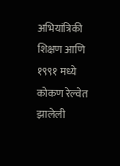अभियांत्रिकी शिक्षण आणि १९९१ मध्ये कोकण रेल्वेत झालेली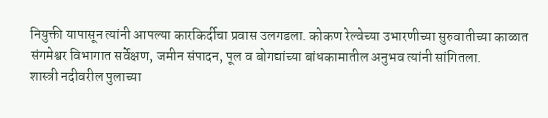नियुक्ती यापासून त्यांनी आपल्या कारकिर्दीचा प्रवास उलगडला. कोकण रेल्वेच्या उभारणीच्या सुरुवातीच्या काळात संगमेश्वर विभागात सर्वेक्षण, जमीन संपादन, पूल व बोगद्यांच्या बांधकामातील अनुभव त्यांनी सांगितला.
शास्त्री नदीवरील पुलाच्या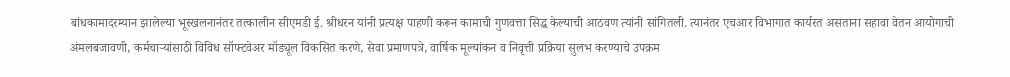बांधकामादरम्यान झालेल्या भूस्खलनानंतर तत्कालीन सीएमडी ई. श्रीधरन यांनी प्रत्यक्ष पाहणी करून कामाची गुणवत्ता सिद्ध केल्याची आठवण त्यांनी सांगितली. त्यानंतर एचआर विभागात कार्यरत असताना सहावा वेतन आयोगाची अंमलबजावणी, कर्मचाऱ्यांसाठी विविध सॉफ्टवेअर मॉड्यूल विकसित करणे, सेवा प्रमाणपत्रे, वार्षिक मूल्यांकन व निवृत्ती प्रक्रिया सुलभ करण्याचे उपक्रम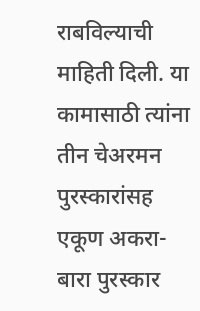राबविल्याची माहिती दिली. या कामासाठी त्यांना तीन चेअरमन पुरस्कारांसह एकूण अकरा-बारा पुरस्कार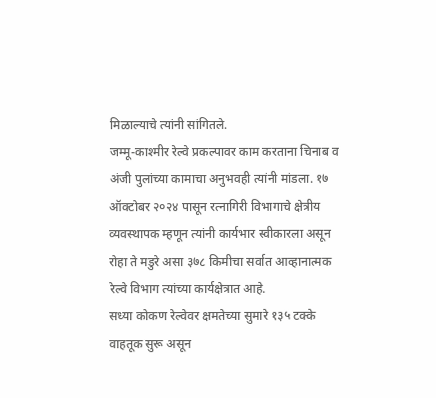मिळाल्याचे त्यांनी सांगितले.
जम्मू-काश्मीर रेल्वे प्रकल्पावर काम करताना चिनाब व अंजी पुलांच्या कामाचा अनुभवही त्यांनी मांडला. १७ ऑक्टोबर २०२४ पासून रत्नागिरी विभागाचे क्षेत्रीय व्यवस्थापक म्हणून त्यांनी कार्यभार स्वीकारला असून रोहा ते मडुरे असा ३७८ किमीचा सर्वात आव्हानात्मक रेल्वे विभाग त्यांच्या कार्यक्षेत्रात आहे.
सध्या कोकण रेल्वेवर क्षमतेच्या सुमारे १३५ टक्के वाहतूक सुरू असून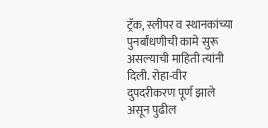ट्रॅक, स्लीपर व स्थानकांच्या पुनर्बांधणीची कामे सुरू असल्याची माहिती त्यांनी दिली. रोहा-वीर दुपदरीकरण पूर्ण झाले असून पुढील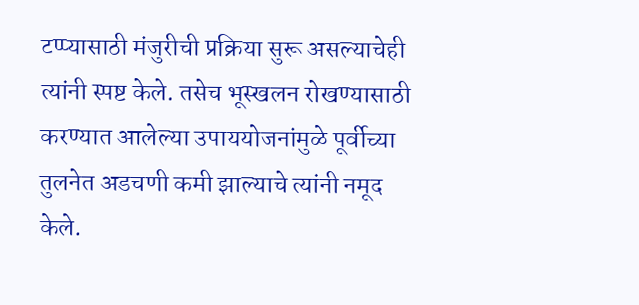टप्प्यासाठी मंजुरीची प्रक्रिया सुरू असल्याचेही त्यांनी स्पष्ट केले. तसेच भूस्खलन रोखण्यासाठी करण्यात आलेल्या उपाययोजनांमुळे पूर्वीच्या तुलनेत अडचणी कमी झाल्याचे त्यांनी नमूद केले.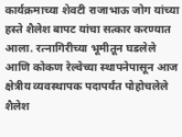कार्यक्रमाच्या शेवटी राजाभाऊ जोग यांच्या हस्ते शैलेश बापट यांचा सत्कार करण्यात आला. रत्नागिरीच्या भूमीतून घडलेले आणि कोकण रेल्वेच्या स्थापनेपासून आज क्षेत्रीय व्यवस्थापक पदापर्यंत पोहोचलेले शैलेश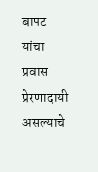बापट यांचा प्रवास प्रेरणादायी असल्याचे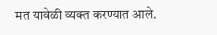मत यावेळी व्यक्त करण्यात आले.